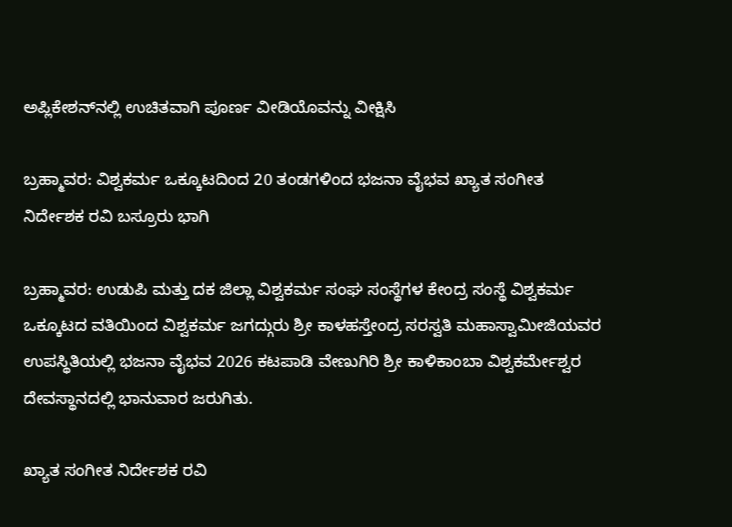ಅಪ್ಲಿಕೇಶನ್‌ನಲ್ಲಿ ಉಚಿತವಾಗಿ ಪೂರ್ಣ ವೀಡಿಯೊವನ್ನು ವೀಕ್ಷಿಸಿ

ಬ್ರಹ್ಮಾವರ: ವಿಶ್ವಕರ್ಮ ಒಕ್ಕೂಟದಿಂದ 20 ತಂಡಗಳಿಂದ ಭಜನಾ ವೈಭವ ಖ್ಯಾತ ಸಂಗೀತ ನಿರ್ದೇಶಕ ರವಿ ಬಸ್ರೂರು ಭಾಗಿ

ಬ್ರಹ್ಮಾವರ: ಉಡುಪಿ ಮತ್ತು ದಕ ಜಿಲ್ಲಾ ವಿಶ್ವಕರ್ಮ ಸಂಘ ಸಂಸ್ಥೆಗಳ ಕೇಂದ್ರ ಸಂಸ್ಥೆ ವಿಶ್ವಕರ್ಮ ಒಕ್ಕೂಟದ ವತಿಯಿಂದ ವಿಶ್ವಕರ್ಮ ಜಗದ್ಗುರು ಶ್ರೀ ಕಾಳಹಸ್ತೇಂದ್ರ ಸರಸ್ವತಿ ಮಹಾಸ್ವಾಮೀಜಿಯವರ ಉಪಸ್ಥಿತಿಯಲ್ಲಿ ಭಜನಾ ವೈಭವ 2026 ಕಟಪಾಡಿ ವೇಣುಗಿರಿ ಶ್ರೀ ಕಾಳಿಕಾಂಬಾ ವಿಶ್ವಕರ್ಮೇಶ್ವರ ದೇವಸ್ಥಾನದಲ್ಲಿ ಭಾನುವಾರ ಜರುಗಿತು.

ಖ್ಯಾತ ಸಂಗೀತ ನಿರ್ದೇಶಕ ರವಿ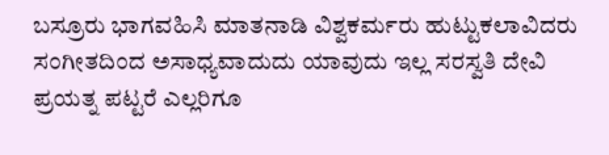ಬಸ್ರೂರು ಭಾಗವಹಿಸಿ ಮಾತನಾಡಿ ವಿಶ್ವಕರ್ಮರು ಹುಟ್ಟುಕಲಾವಿದರು ಸಂಗೀತದಿಂದ ಅಸಾಧ್ಯವಾದುದು ಯಾವುದು ಇಲ್ಲ ಸರಸ್ವತಿ ದೇವಿ ಪ್ರಯತ್ನ ಪಟ್ಟರೆ ಎಲ್ಲರಿಗೂ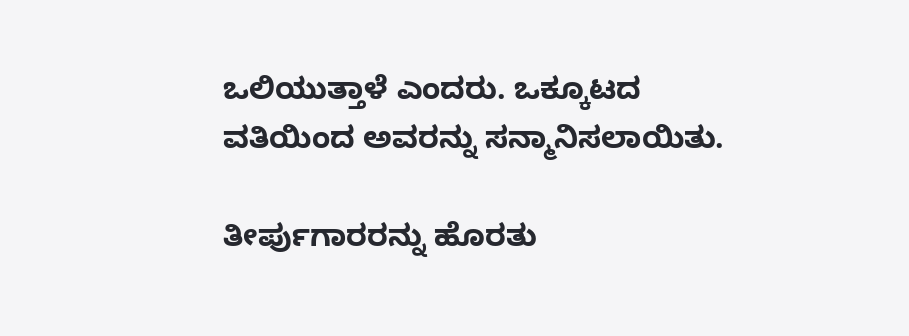ಒಲಿಯುತ್ತಾಳೆ ಎಂದರು. ಒಕ್ಕೂಟದ ವತಿಯಿಂದ ಅವರನ್ನು ಸನ್ಮಾನಿಸಲಾಯಿತು.

ತೀರ್ಪುಗಾರರನ್ನು ಹೊರತು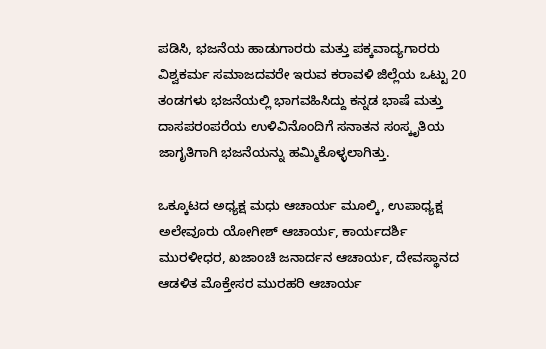ಪಡಿಸಿ, ಭಜನೆಯ ಹಾಡುಗಾರರು ಮತ್ತು ಪಕ್ಕವಾದ್ಯಗಾರರು ವಿಶ್ವಕರ್ಮ ಸಮಾಜದವರೇ ಇರುವ ಕರಾವಳಿ ಜಿಲ್ಲೆಯ ಒಟ್ಟು 20 ತಂಡಗಳು ಭಜನೆಯಲ್ಲಿ ಭಾಗವಹಿಸಿದ್ದು ಕನ್ನಡ ಭಾಷೆ ಮತ್ತು ದಾಸಪರಂಪರೆಯ ಉಳಿವಿನೊಂದಿಗೆ ಸನಾತನ ಸಂಸ್ಕೃತಿಯ ಜಾಗೃತಿಗಾಗಿ ಭಜನೆಯನ್ನು ಹಮ್ಮಿಕೊಳ್ಳಲಾಗಿತ್ತು.

ಒಕ್ಕೂಟದ ಅಧ್ಯಕ್ಷ ಮಧು ಆಚಾರ್ಯ ಮೂಲ್ಕಿ, ಉಪಾಧ್ಯಕ್ಷ ಅಲೇವೂರು ಯೋಗೀಶ್ ಆಚಾರ್ಯ, ಕಾರ್ಯದರ್ಶಿ ಮುರಳೀಧರ, ಖಜಾಂಚಿ ಜನಾರ್ದನ ಆಚಾರ್ಯ, ದೇವಸ್ಥಾನದ ಆಡಳಿತ ಮೊಕ್ತೇಸರ ಮುರಹರಿ ಆಚಾರ್ಯ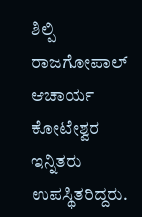ಶಿಲ್ಪಿ ರಾಜಗೋಪಾಲ್ ಆಚಾರ್ಯ ಕೋಟೇಶ್ವರ ಇನ್ನಿತರು ಉಪಸ್ಥಿತರಿದ್ದರು.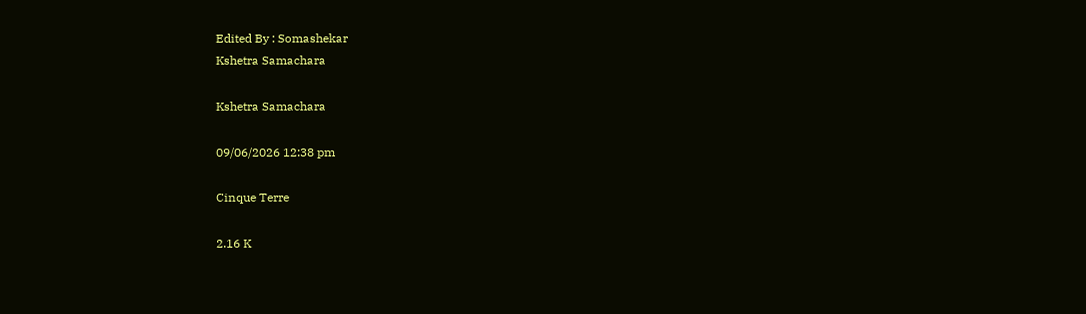Edited By : Somashekar
Kshetra Samachara

Kshetra Samachara

09/06/2026 12:38 pm

Cinque Terre

2.16 K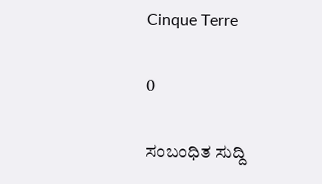Cinque Terre

0

ಸಂಬಂಧಿತ ಸುದ್ದಿ